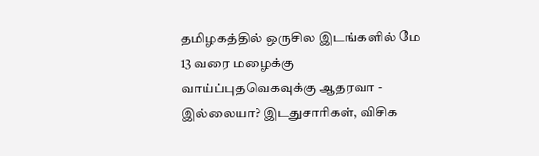தமிழகத்தில் ஒருசில இடங்களில் மே 13 வரை மழைக்கு வாய்ப்புதவெகவுக்கு ஆதரவா - இல்லையா? இடதுசாரிகள், விசிக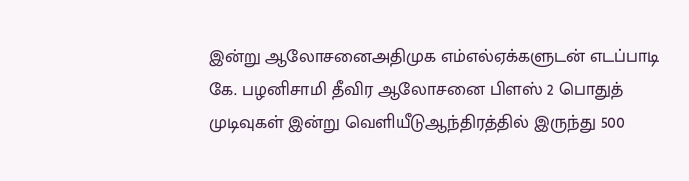இன்று ஆலோசனைஅதிமுக எம்எல்ஏக்களுடன் எடப்பாடி கே. பழனிசாமி தீவிர ஆலோசனை பிளஸ் 2 பொதுத் முடிவுகள் இன்று வெளியீடுஆந்திரத்தில் இருந்து 500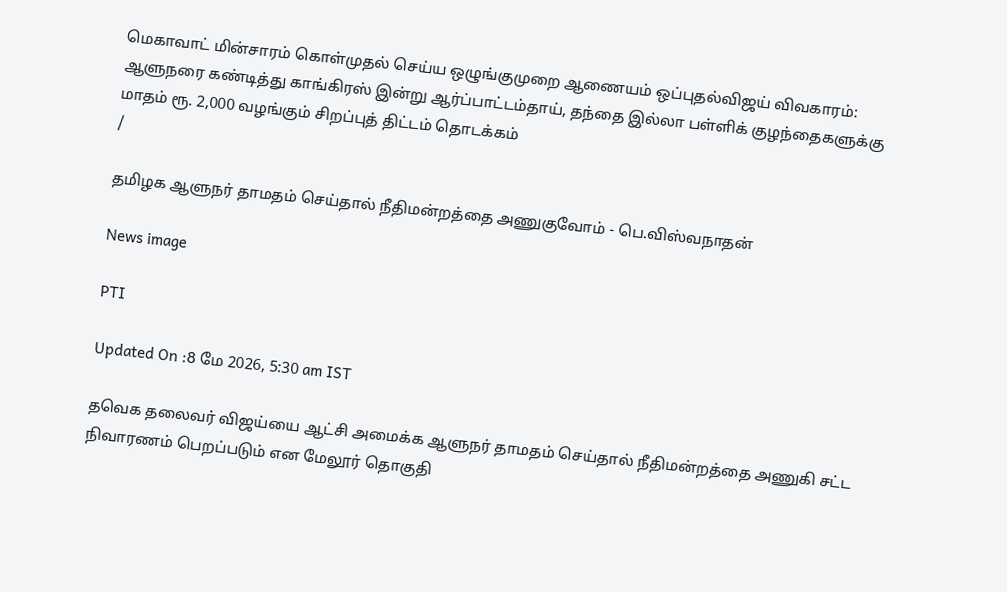மெகாவாட் மின்சாரம் கொள்முதல் செய்ய ஒழுங்குமுறை ஆணையம் ஒப்புதல்விஜய் விவகாரம்: ஆளுநரை கண்டித்து காங்கிரஸ் இன்று ஆர்ப்பாட்டம்தாய், தந்தை இல்லா பள்ளிக் குழந்தைகளுக்கு மாதம் ரூ. 2,000 வழங்கும் சிறப்புத் திட்டம் தொடக்கம்
/

தமிழக ஆளுநர் தாமதம் செய்தால் நீதிமன்றத்தை அணுகுவோம் - பெ.விஸ்வநாதன்

News image

PTI

Updated On :8 மே 2026, 5:30 am IST

தவெக தலைவர் விஜய்யை ஆட்சி அமைக்க ஆளுநர் தாமதம் செய்தால் நீதிமன்றத்தை அணுகி சட்ட நிவாரணம் பெறப்படும் என மேலூர் தொகுதி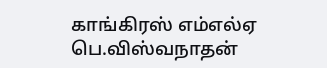காங்கிரஸ் எம்எல்ஏ பெ.விஸ்வநாதன்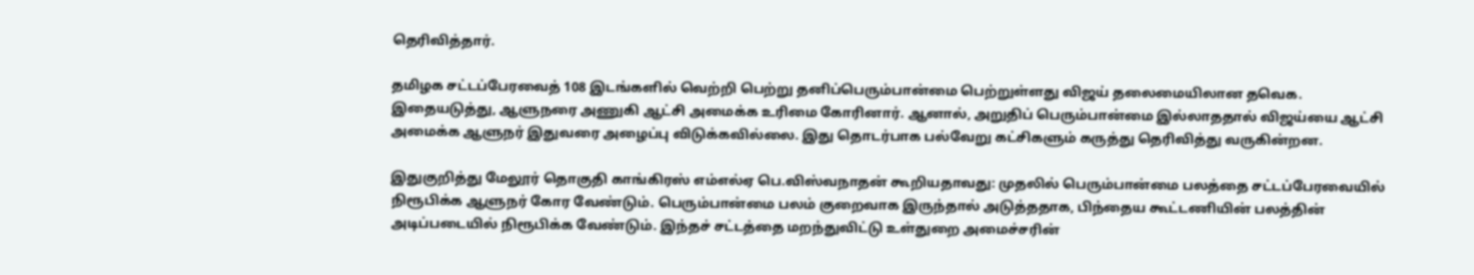தெரிவித்தார்.

தமிழக சட்டப்பேரவைத் 108 இடங்களில் வெற்றி பெற்று தனிப்பெரும்பான்மை பெற்றுள்ளது விஜய் தலைமையிலான தவெக. இதையடுத்து, ஆளுநரை அணுகி ஆட்சி அமைக்க உரிமை கோரினார். ஆனால், அறுதிப் பெரும்பான்மை இல்லாததால் விஜய்யை ஆட்சி அமைக்க ஆளுநர் இதுவரை அழைப்பு விடுக்கவில்லை. இது தொடர்பாக பல்வேறு கட்சிகளும் கருத்து தெரிவித்து வருகின்றன.

இதுகுறித்து மேலூர் தொகுதி காங்கிரஸ் எம்எல்ஏ பெ.விஸ்வநாதன் கூறியதாவது: முதலில் பெரும்பான்மை பலத்தை சட்டப்பேரவையில் நிரூபிக்க ஆளுநர் கோர வேண்டும். பெரும்பான்மை பலம் குறைவாக இருந்தால் அடுத்ததாக, பிந்தைய கூட்டணியின் பலத்தின் அடிப்படையில் நிரூபிக்க வேண்டும். இந்தச் சட்டத்தை மறந்துவிட்டு உள்துறை அமைச்சரின்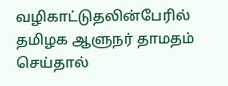வழிகாட்டுதலின்பேரில் தமிழக ஆளுநர் தாமதம் செய்தால்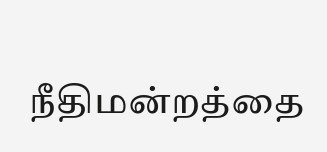நீதிமன்றத்தை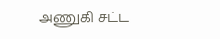அணுகி சட்ட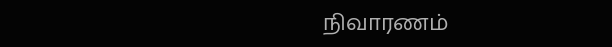நிவாரணம்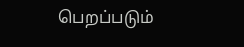பெறப்படும்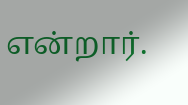என்றார்.